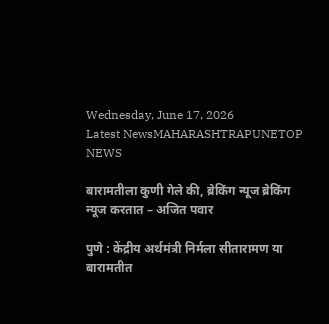Wednesday, June 17, 2026
Latest NewsMAHARASHTRAPUNETOP NEWS

बारामतीला कुणी गेले की, ब्रेकिंग न्यूज ब्रेकिंग न्यूज करतात – अजित पवार

पुणे : केंद्रीय अर्थमंत्री निर्मला सीतारामण या बारामतीत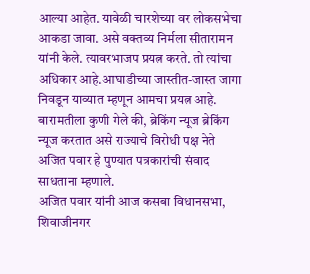आल्या आहेत. यावेळी चारशेच्या वर लोकसभेचा आकडा जावा. असे वक्तव्य निर्मला सीतारामन यांनी केले. त्यावरभाजप प्रयत्न करते. तो त्यांचा अधिकार आहे.आघाडीच्या जास्तीत-जास्त जागा निवडून याव्यात म्हणून आमचा प्रयत्न आहे. बारामतीला कुणी गेले की, ब्रेकिंग न्यूज ब्रेकिंग न्यूज करतात असे राज्याचे विरोधी पक्ष नेते अजित पवार हे पुण्यात पत्रकारांची संवाद साधताना म्हणाले.
अजित पवार यांनी आज कसबा विधानसभा, शिवाजीनगर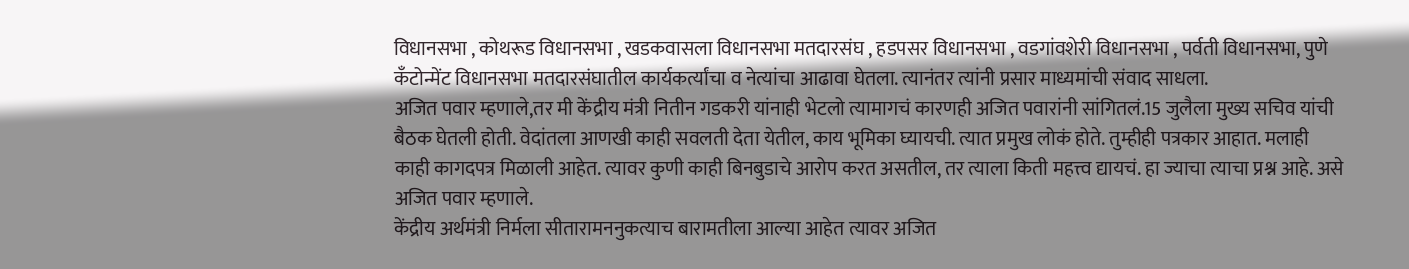विधानसभा , कोथरूड विधानसभा , खडकवासला विधानसभा मतदारसंघ , हडपसर विधानसभा , वडगांवशेरी विधानसभा , पर्वती विधानसभा, पुणे कँटोन्मेंट विधानसभा मतदारसंघातील कार्यकर्त्यांचा व नेत्यांचा आढावा घेतला. त्यानंतर त्यांनी प्रसार माध्यमांची संवाद साधला.
अजित पवार म्हणाले,तर मी केंद्रीय मंत्री नितीन गडकरी यांनाही भेटलो त्यामागचं कारणही अजित पवारांनी सांगितलं.15 जुलैला मुख्य सचिव यांची बैठक घेतली होती. वेदांतला आणखी काही सवलती देता येतील, काय भूमिका घ्यायची. त्यात प्रमुख लोकं होते. तुम्हीही पत्रकार आहात. मलाही काही कागदपत्र मिळाली आहेत. त्यावर कुणी काही बिनबुडाचे आरोप करत असतील, तर त्याला किती महत्त्व द्यायचं. हा ज्याचा त्याचा प्रश्न आहे. असे अजित पवार म्हणाले.
केंद्रीय अर्थमंत्री निर्मला सीतारामननुकत्याच बारामतीला आल्या आहेत त्यावर अजित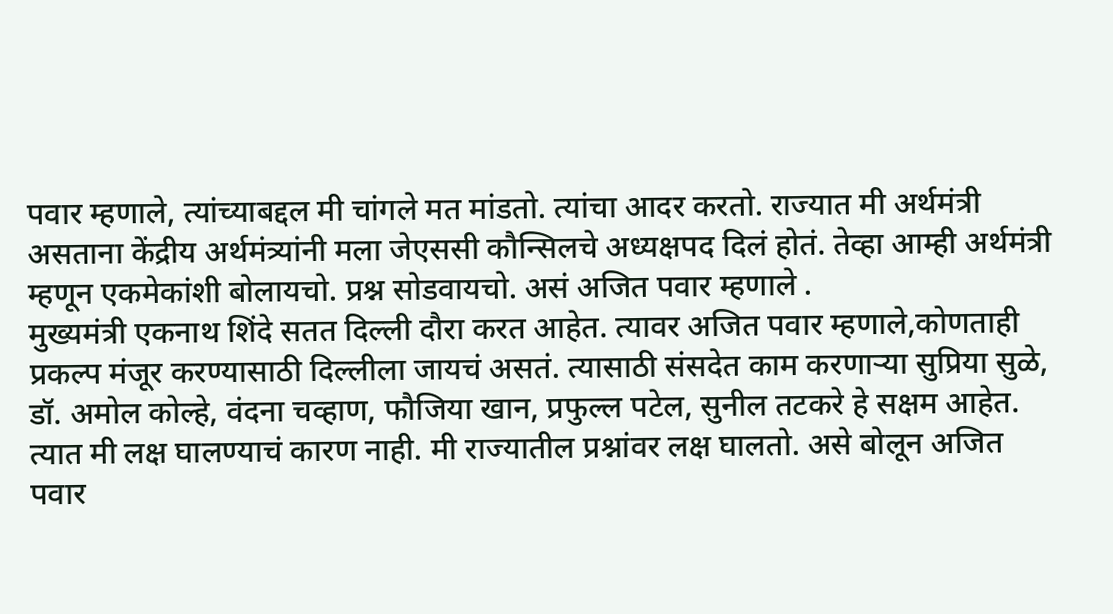पवार म्हणाले, त्यांच्याबद्दल मी चांगले मत मांडतो. त्यांचा आदर करतो. राज्यात मी अर्थमंत्री असताना केंद्रीय अर्थमंत्र्यांनी मला जेएससी कौन्सिलचे अध्यक्षपद दिलं होतं. तेव्हा आम्ही अर्थमंत्री म्हणून एकमेकांशी बोलायचो. प्रश्न सोडवायचो. असं अजित पवार म्हणाले .
मुख्यमंत्री एकनाथ शिंदे सतत दिल्ली दौरा करत आहेत. त्यावर अजित पवार म्हणाले,कोणताही प्रकल्प मंजूर करण्यासाठी दिल्लीला जायचं असतं. त्यासाठी संसदेत काम करणाऱ्या सुप्रिया सुळे, डॉ. अमोल कोल्हे, वंदना चव्हाण, फौजिया खान, प्रफुल्ल पटेल, सुनील तटकरे हे सक्षम आहेत. त्यात मी लक्ष घालण्याचं कारण नाही. मी राज्यातील प्रश्नांवर लक्ष घालतो. असे बोलून अजित पवार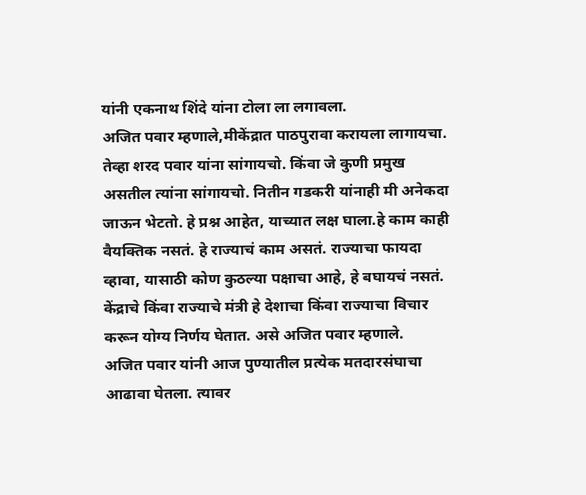यांनी एकनाथ शिंदे यांना टोला ला लगावला.
अजित पवार म्हणाले,मीकेंद्रात पाठपुरावा करायला लागायचा. तेव्हा शरद पवार यांना सांगायचो. किंवा जे कुणी प्रमुख असतील त्यांना सांगायचो. नितीन गडकरी यांनाही मी अनेकदा जाऊन भेटतो. हे प्रश्न आहेत, याच्यात लक्ष घाला.हे काम काही वैयक्तिक नसतं. हे राज्याचं काम असतं. राज्याचा फायदा व्हावा, यासाठी कोण कुठल्या पक्षाचा आहे, हे बघायचं नसतं. केंद्राचे किंवा राज्याचे मंत्री हे देशाचा किंवा राज्याचा विचार करून योग्य निर्णय घेतात. असे अजित पवार म्हणाले.
अजित पवार यांनी आज पुण्यातील प्रत्येक मतदारसंघाचा आढावा घेतला. त्यावर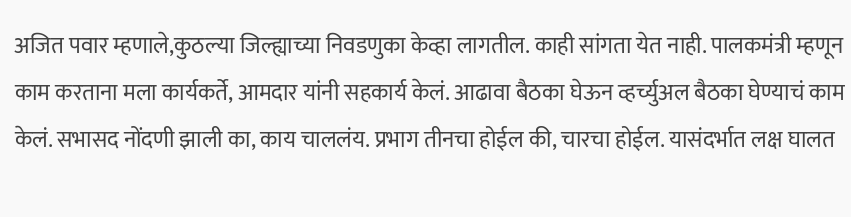अजित पवार म्हणाले,कुठल्या जिल्ह्याच्या निवडणुका केव्हा लागतील. काही सांगता येत नाही. पालकमंत्री म्हणून काम करताना मला कार्यकर्ते, आमदार यांनी सहकार्य केलं. आढावा बैठका घेऊन व्हर्च्युअल बैठका घेण्याचं काम केलं. सभासद नोंदणी झाली का, काय चाललंय. प्रभाग तीनचा होईल की, चारचा होईल. यासंदर्भात लक्ष घालत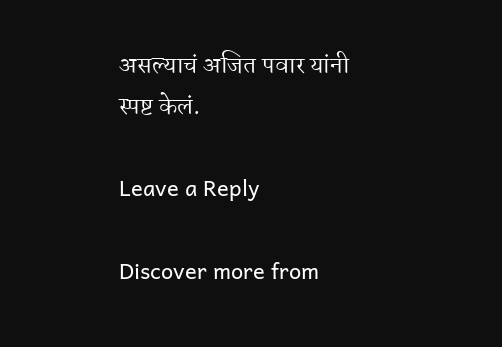असल्याचं अजित पवार यांनी स्पष्ट केलं.

Leave a Reply

Discover more from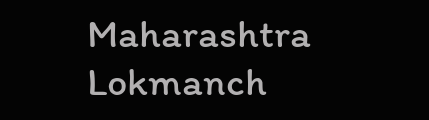Maharashtra Lokmanch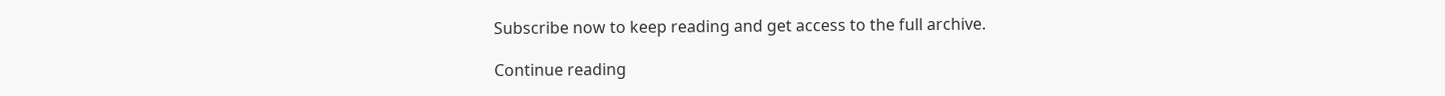Subscribe now to keep reading and get access to the full archive.

Continue reading